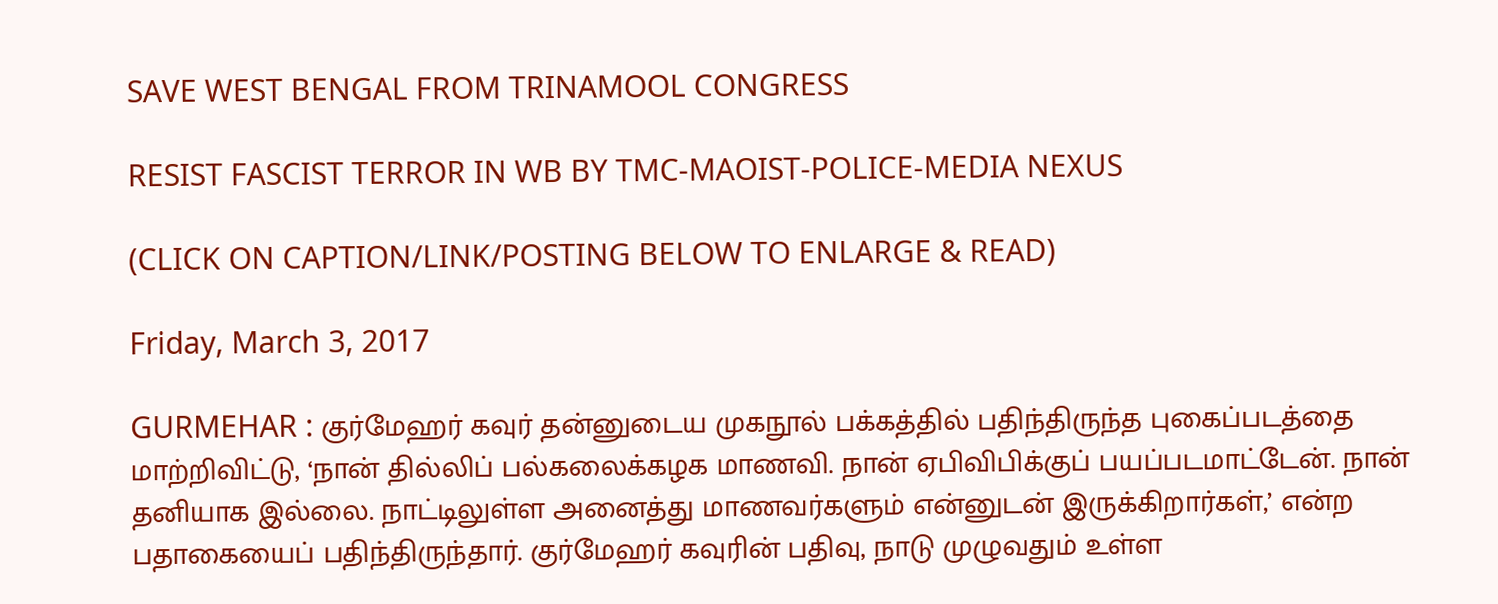SAVE WEST BENGAL FROM TRINAMOOL CONGRESS

RESIST FASCIST TERROR IN WB BY TMC-MAOIST-POLICE-MEDIA NEXUS

(CLICK ON CAPTION/LINK/POSTING BELOW TO ENLARGE & READ)

Friday, March 3, 2017

GURMEHAR : குர்மேஹர் கவுர் தன்னுடைய முகநூல் பக்கத்தில் பதிந்திருந்த புகைப்படத்தை மாற்றிவிட்டு, ‘நான் தில்லிப் பல்கலைக்கழக மாணவி. நான் ஏபிவிபிக்குப் பயப்படமாட்டேன். நான் தனியாக இல்லை. நாட்டிலுள்ள அனைத்து மாணவர்களும் என்னுடன் இருக்கிறார்கள்,’ என்ற பதாகையைப் பதிந்திருந்தார். குர்மேஹர் கவுரின் பதிவு, நாடு முழுவதும் உள்ள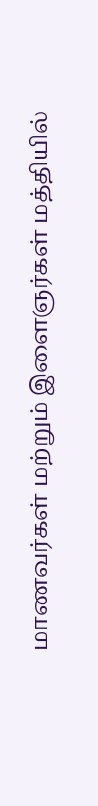மாணவர்கள் மற்றும் இளைஞர்கள் மத்தியில்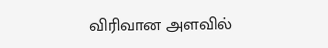விரிவான அளவில்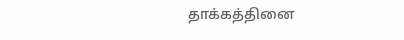தாக்கத்தினை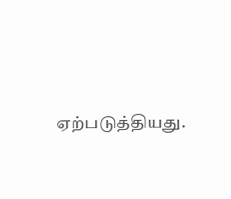ஏற்படுத்தியது.